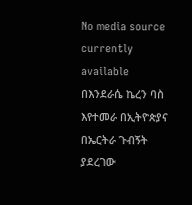No media source currently available
በእንደራሴ ኬረን ባስ እየተመራ በኢትዮጵያና በኤርትራ ጉብኝት ያደረገው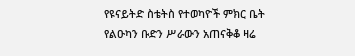የዩናይትድ ስቴትስ የተወካዮች ምክር ቤት የልዑካን ቡድን ሥራውን አጠናቅቆ ዛሬ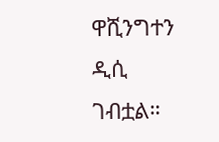ዋሺንግተን ዲሲ ገብቷል።